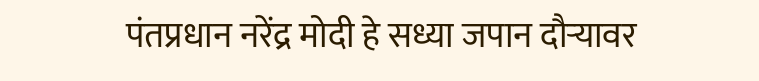पंतप्रधान नरेंद्र मोदी हे सध्या जपान दौऱ्यावर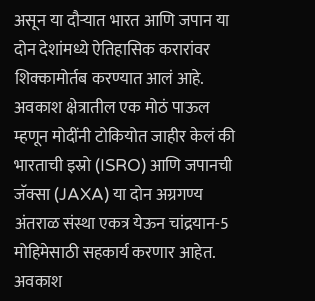असून या दौऱ्यात भारत आणि जपान या दोन देशांमध्ये ऐतिहासिक करारांवर शिक्कामोर्तब करण्यात आलं आहे. अवकाश क्षेत्रातील एक मोठं पाऊल म्हणून मोदींनी टोकियोत जाहीर केलं की भारताची इस्रो (ISRO) आणि जपानची जॅक्सा (JAXA) या दोन अग्रगण्य अंतराळ संस्था एकत्र येऊन चांद्रयान-5 मोहिमेसाठी सहकार्य करणार आहेत.
अवकाश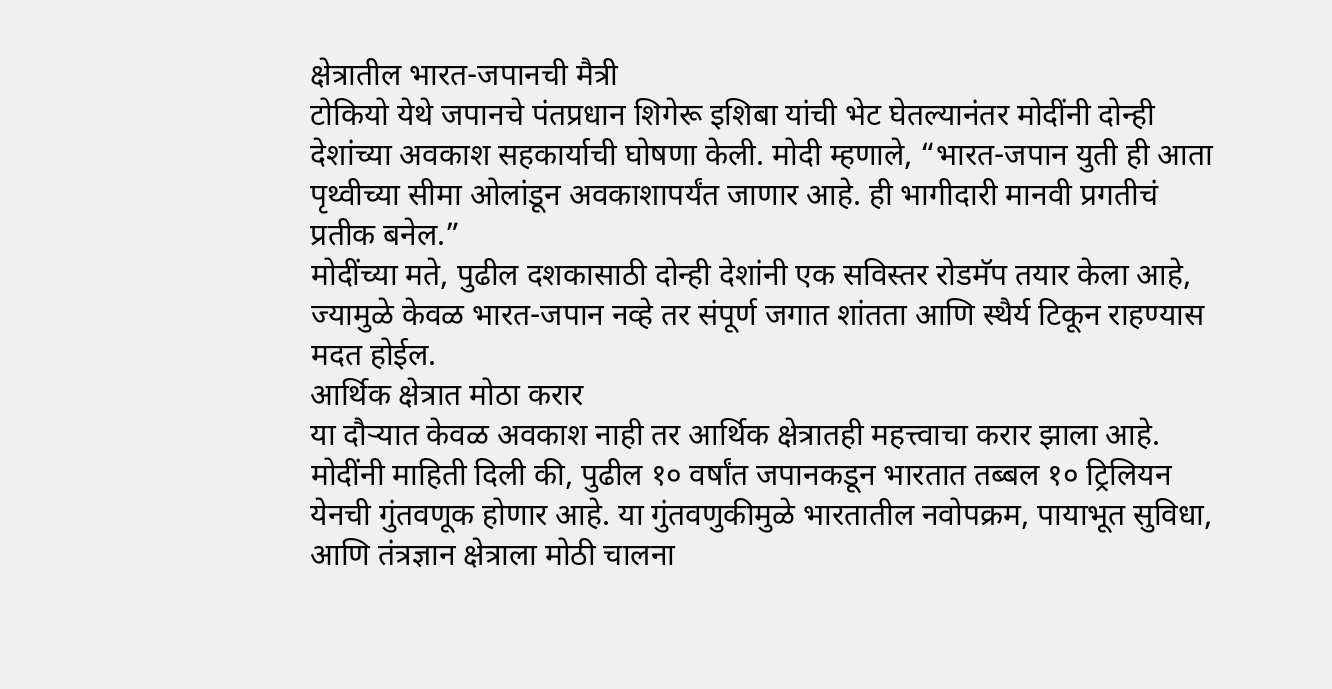क्षेत्रातील भारत-जपानची मैत्री
टोकियो येथे जपानचे पंतप्रधान शिगेरू इशिबा यांची भेट घेतल्यानंतर मोदींनी दोन्ही देशांच्या अवकाश सहकार्याची घोषणा केली. मोदी म्हणाले, “भारत-जपान युती ही आता पृथ्वीच्या सीमा ओलांडून अवकाशापर्यंत जाणार आहे. ही भागीदारी मानवी प्रगतीचं प्रतीक बनेल.”
मोदींच्या मते, पुढील दशकासाठी दोन्ही देशांनी एक सविस्तर रोडमॅप तयार केला आहे, ज्यामुळे केवळ भारत-जपान नव्हे तर संपूर्ण जगात शांतता आणि स्थैर्य टिकून राहण्यास मदत होईल.
आर्थिक क्षेत्रात मोठा करार
या दौऱ्यात केवळ अवकाश नाही तर आर्थिक क्षेत्रातही महत्त्वाचा करार झाला आहे. मोदींनी माहिती दिली की, पुढील १० वर्षांत जपानकडून भारतात तब्बल १० ट्रिलियन येनची गुंतवणूक होणार आहे. या गुंतवणुकीमुळे भारतातील नवोपक्रम, पायाभूत सुविधा, आणि तंत्रज्ञान क्षेत्राला मोठी चालना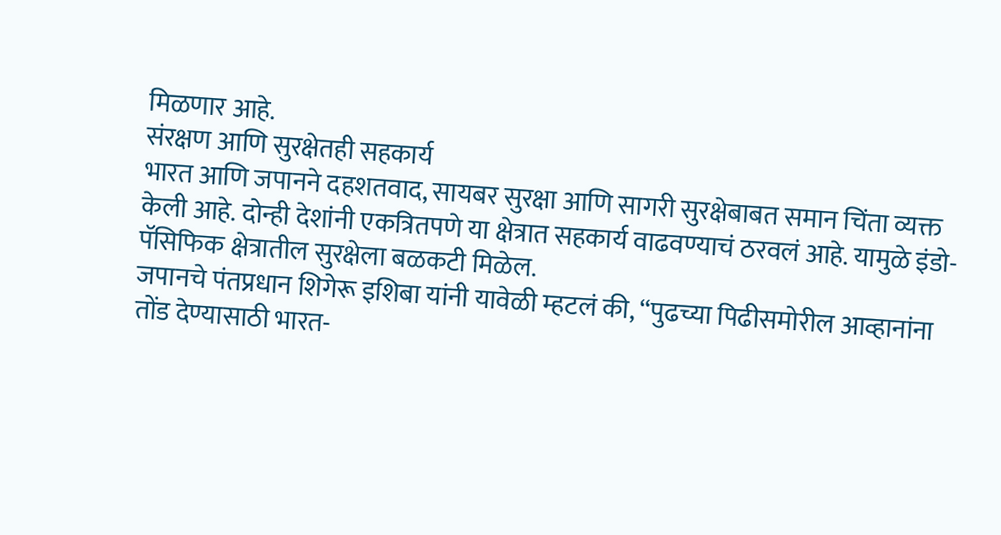मिळणार आहे.
संरक्षण आणि सुरक्षेतही सहकार्य
भारत आणि जपानने दहशतवाद, सायबर सुरक्षा आणि सागरी सुरक्षेबाबत समान चिंता व्यक्त केली आहे. दोन्ही देशांनी एकत्रितपणे या क्षेत्रात सहकार्य वाढवण्याचं ठरवलं आहे. यामुळे इंडो-पॅसिफिक क्षेत्रातील सुरक्षेला बळकटी मिळेल.
जपानचे पंतप्रधान शिगेरू इशिबा यांनी यावेळी म्हटलं की, “पुढच्या पिढीसमोरील आव्हानांना तोंड देण्यासाठी भारत-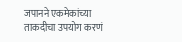जपानने एकमेकांच्या ताकदीचा उपयोग करणं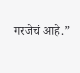गरजेचं आहे.”